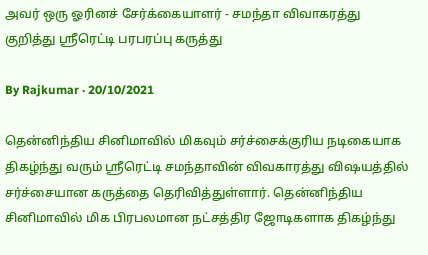அவர் ஒரு ஓரினச் சேர்க்கையாளர் - சமந்தா விவாகரத்து குறித்து ஸ்ரீரெட்டி பரபரப்பு கருத்து

By Rajkumar · 20/10/2021

தென்னிந்திய சினிமாவில் மிகவும் சர்ச்சைக்குரிய நடிகையாக திகழ்ந்து வரும் ஸ்ரீரெட்டி சமந்தாவின் விவகாரத்து விஷயத்தில் சர்ச்சையான கருத்தை தெரிவித்துள்ளார். தென்னிந்திய சினிமாவில் மிக பிரபலமான நட்சத்திர ஜோடிகளாக திகழ்ந்து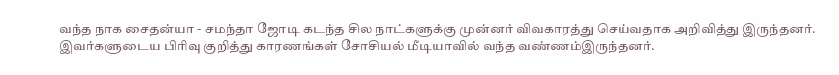வந்த நாக சைதன்யா - சமந்தா ஜோடி கடந்த சில நாட்களுக்கு முன்னர் விவகாரத்து செய்வதாக அறிவித்து இருந்தனர். இவர்களுடைய பிரிவு குறித்து காரணங்கள் சோசியல் மீடியாவில் வந்த வண்ணம்இருந்தனர்.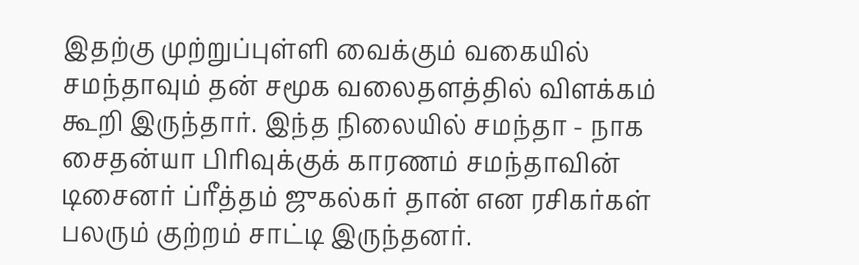இதற்கு முற்றுப்புள்ளி வைக்கும் வகையில் சமந்தாவும் தன் சமூக வலைதளத்தில் விளக்கம் கூறி இருந்தார். இந்த நிலையில் சமந்தா - நாக சைதன்யா பிரிவுக்குக் காரணம் சமந்தாவின் டிசைனர் ப்ரீத்தம் ஜுகல்கர் தான் என ரசிகர்கள் பலரும் குற்றம் சாட்டி இருந்தனர்.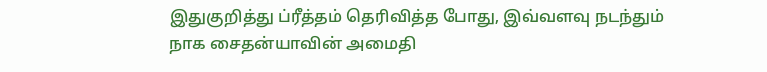இதுகுறித்து ப்ரீத்தம் தெரிவித்த போது, இவ்வளவு நடந்தும் நாக சைதன்யாவின் அமைதி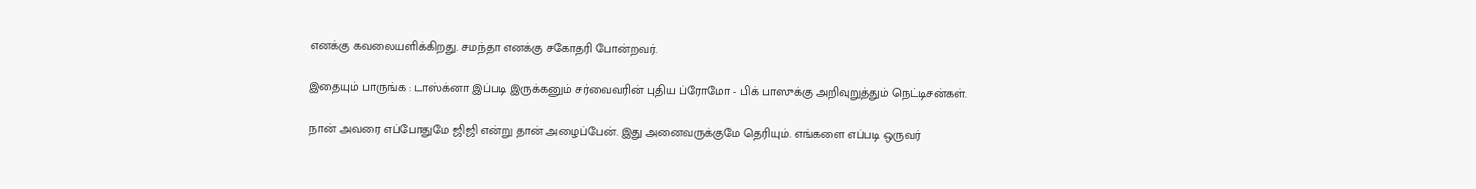எனக்கு கவலையளிக்கிறது. சமந்தா எனக்கு சகோதரி போன்றவர்.

இதையும் பாருங்க : டாஸ்க்னா இப்படி இருக்கனும் சர்வைவரின் புதிய ப்ரோமோ - பிக் பாஸுக்கு அறிவுறுத்தும் நெட்டிசன்கள்.

நான் அவரை எப்போதுமே ஜிஜி என்று தான் அழைப்பேன். இது அனைவருக்குமே தெரியும். எங்களை எப்படி ஒருவர்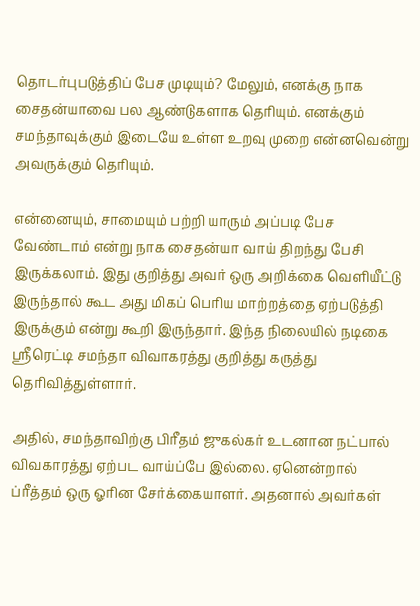தொடர்புபடுத்திப் பேச முடியும்? மேலும், எனக்கு நாக சைதன்யாவை பல ஆண்டுகளாக தெரியும். எனக்கும் சமந்தாவுக்கும் இடையே உள்ள உறவு முறை என்னவென்று அவருக்கும் தெரியும்.

என்னையும், சாமையும் பற்றி யாரும் அப்படி பேச வேண்டாம் என்று நாக சைதன்யா வாய் திறந்து பேசி இருக்கலாம். இது குறித்து அவர் ஒரு அறிக்கை வெளியீட்டு இருந்தால் கூட அது மிகப் பெரிய மாற்றத்தை ஏற்படுத்தி இருக்கும் என்று கூறி இருந்தார். இந்த நிலையில் நடிகை ஸ்ரீரெட்டி சமந்தா விவாகரத்து குறித்து கருத்து தெரிவித்துள்ளார்.

அதில், சமந்தாவிற்கு பிரீதம் ஜுகல்கர் உடனான நட்பால் விவகாரத்து ஏற்பட வாய்ப்பே இல்லை. ஏனென்றால் ப்ரீத்தம் ஒரு ஓரின சேர்க்கையாளர். அதனால் அவர்கள்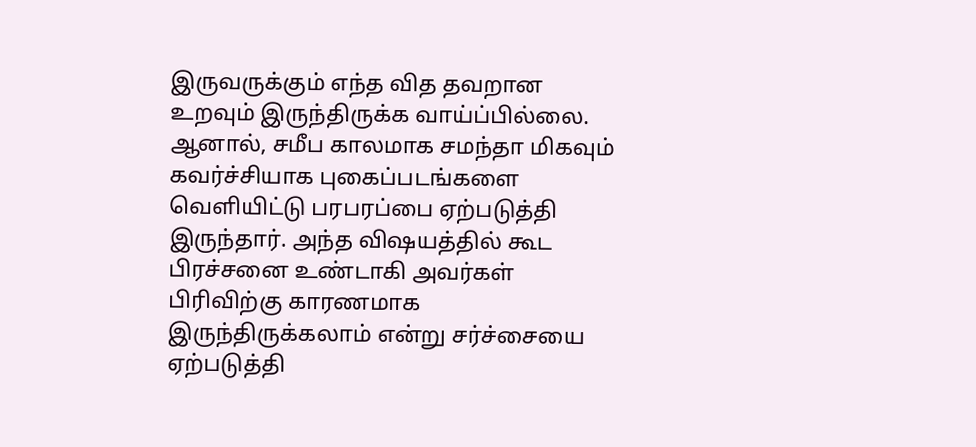இருவருக்கும் எந்த வித தவறான உறவும் இருந்திருக்க வாய்ப்பில்லை. ஆனால், சமீப காலமாக சமந்தா மிகவும் கவர்ச்சியாக புகைப்படங்களை வெளியிட்டு பரபரப்பை ஏற்படுத்தி இருந்தார். அந்த விஷயத்தில் கூட பிரச்சனை உண்டாகி அவர்கள் பிரிவிற்கு காரணமாக இருந்திருக்கலாம் என்று சர்ச்சையை ஏற்படுத்தி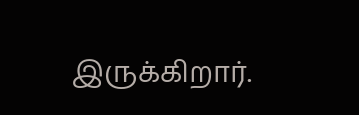இருக்கிறார்.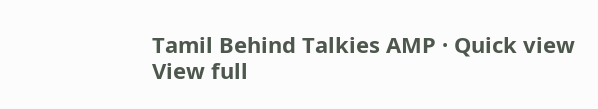Tamil Behind Talkies AMP · Quick view
View full